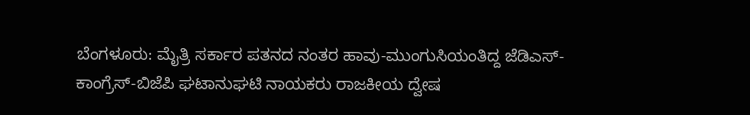ಬೆಂಗಳೂರು: ಮೈತ್ರಿ ಸರ್ಕಾರ ಪತನದ ನಂತರ ಹಾವು-ಮುಂಗುಸಿಯಂತಿದ್ದ ಜೆಡಿಎಸ್-ಕಾಂಗ್ರೆಸ್-ಬಿಜೆಪಿ ಘಟಾನುಘಟಿ ನಾಯಕರು ರಾಜಕೀಯ ದ್ವೇಷ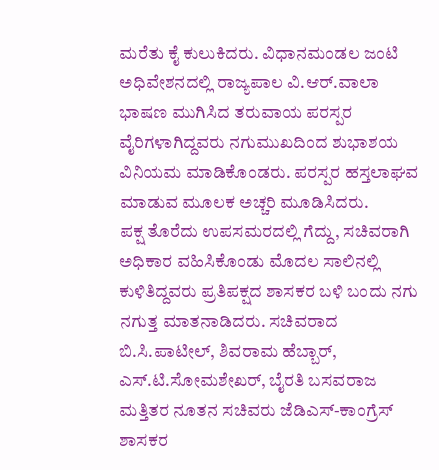ಮರೆತು ಕೈ ಕುಲುಕಿದರು. ವಿಧಾನಮಂಡಲ ಜಂಟಿ ಅಧಿವೇಶನದಲ್ಲಿ ರಾಜ್ಯಪಾಲ ವಿ.ಆರ್.ವಾಲಾ ಭಾಷಣ ಮುಗಿಸಿದ ತರುವಾಯ ಪರಸ್ಪರ ವೈರಿಗಳಾಗಿದ್ದವರು ನಗುಮುಖದಿಂದ ಶುಭಾಶಯ ವಿನಿಯಮ ಮಾಡಿಕೊಂಡರು. ಪರಸ್ಪರ ಹಸ್ತಲಾಘವ ಮಾಡುವ ಮೂಲಕ ಅಚ್ಚರಿ ಮೂಡಿಸಿದರು.
ಪಕ್ಷ ತೊರೆದು ಉಪಸಮರದಲ್ಲಿ ಗೆದ್ದು, ಸಚಿವರಾಗಿ ಅಧಿಕಾರ ವಹಿಸಿಕೊಂಡು ಮೊದಲ ಸಾಲಿನಲ್ಲಿ ಕುಳಿತಿದ್ದವರು ಪ್ರತಿಪಕ್ಷದ ಶಾಸಕರ ಬಳಿ ಬಂದು ನಗು ನಗುತ್ತ ಮಾತನಾಡಿದರು. ಸಚಿವರಾದ ಬಿ.ಸಿ.ಪಾಟೀಲ್, ಶಿವರಾಮ ಹೆಬ್ಬಾರ್, ಎಸ್.ಟಿ.ಸೋಮಶೇಖರ್, ಬೈರತಿ ಬಸವರಾಜ ಮತ್ತಿತರ ನೂತನ ಸಚಿವರು ಜೆಡಿಎಸ್-ಕಾಂಗ್ರೆಸ್ ಶಾಸಕರ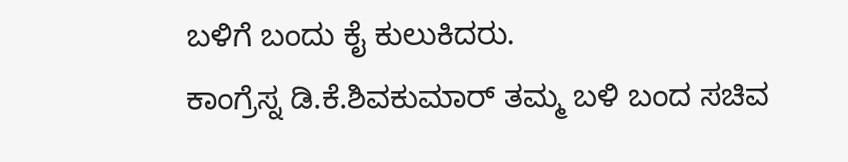ಬಳಿಗೆ ಬಂದು ಕೈ ಕುಲುಕಿದರು.
ಕಾಂಗ್ರೆಸ್ನ ಡಿ.ಕೆ.ಶಿವಕುಮಾರ್ ತಮ್ಮ ಬಳಿ ಬಂದ ಸಚಿವ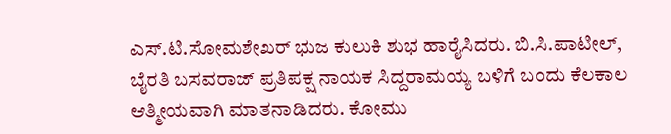ಎಸ್.ಟಿ.ಸೋಮಶೇಖರ್ ಭುಜ ಕುಲುಕಿ ಶುಭ ಹಾರೈಸಿದರು. ಬಿ.ಸಿ.ಪಾಟೀಲ್, ಬೈರತಿ ಬಸವರಾಜ್ ಪ್ರತಿಪಕ್ಷ ನಾಯಕ ಸಿದ್ದರಾಮಯ್ಯ ಬಳಿಗೆ ಬಂದು ಕೆಲಕಾಲ ಆತ್ಮೀಯವಾಗಿ ಮಾತನಾಡಿದರು. ಕೋಮು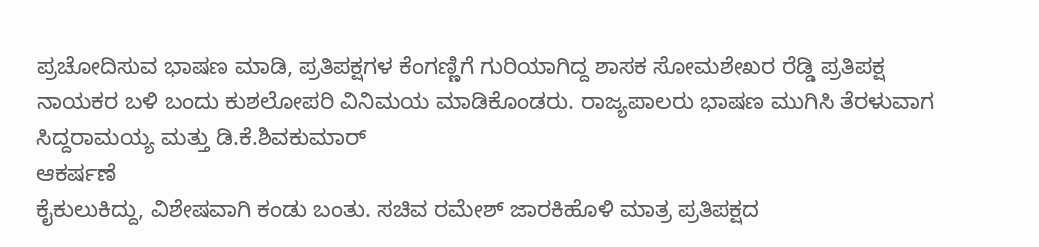ಪ್ರಚೋದಿಸುವ ಭಾಷಣ ಮಾಡಿ, ಪ್ರತಿಪಕ್ಷಗಳ ಕೆಂಗಣ್ಣಿಗೆ ಗುರಿಯಾಗಿದ್ದ ಶಾಸಕ ಸೋಮಶೇಖರ ರೆಡ್ಡಿ ಪ್ರತಿಪಕ್ಷ ನಾಯಕರ ಬಳಿ ಬಂದು ಕುಶಲೋಪರಿ ವಿನಿಮಯ ಮಾಡಿಕೊಂಡರು. ರಾಜ್ಯಪಾಲರು ಭಾಷಣ ಮುಗಿಸಿ ತೆರಳುವಾಗ ಸಿದ್ದರಾಮಯ್ಯ ಮತ್ತು ಡಿ.ಕೆ.ಶಿವಕುಮಾರ್
ಆಕರ್ಷಣೆ
ಕೈಕುಲುಕಿದ್ದು, ವಿಶೇಷವಾಗಿ ಕಂಡು ಬಂತು. ಸಚಿವ ರಮೇಶ್ ಜಾರಕಿಹೊಳಿ ಮಾತ್ರ ಪ್ರತಿಪಕ್ಷದ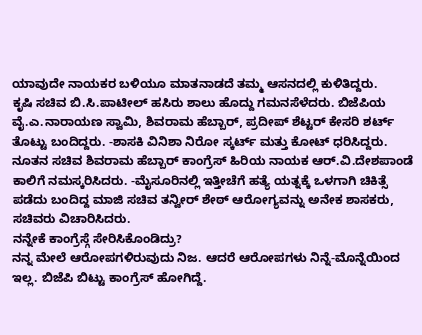ಯಾವುದೇ ನಾಯಕರ ಬಳಿಯೂ ಮಾತನಾಡದೆ ತಮ್ಮ ಆಸನದಲ್ಲಿ ಕುಳಿತಿದ್ದರು.
ಕೃಷಿ ಸಚಿವ ಬಿ.ಸಿ.ಪಾಟೀಲ್ ಹಸಿರು ಶಾಲು ಹೊದ್ದು ಗಮನಸೆಳೆದರು. ಬಿಜೆಪಿಯ ವೈ.ಎ.ನಾರಾಯಣ ಸ್ವಾಮಿ, ಶಿವರಾಮ ಹೆಬ್ಬಾರ್, ಪ್ರದೀಪ್ ಶೆಟ್ಟರ್ ಕೇಸರಿ ಶರ್ಟ್ ತೊಟ್ಟು ಬಂದಿದ್ದರು. -ಶಾಸಕಿ ವಿನಿಶಾ ನಿರೋ ಸ್ಕರ್ಟ್ ಮತ್ತು ಕೋಟ್ ಧರಿಸಿದ್ದರು. ನೂತನ ಸಚಿವ ಶಿವರಾಮ ಹೆಬ್ಬಾರ್ ಕಾಂಗ್ರೆಸ್ ಹಿರಿಯ ನಾಯಕ ಆರ್.ವಿ.ದೇಶಪಾಂಡೆ ಕಾಲಿಗೆ ನಮಸ್ಕರಿಸಿದರು. -ಮೈಸೂರಿನಲ್ಲಿ ಇತ್ತೀಚೆಗೆ ಹತ್ಯೆ ಯತ್ನಕ್ಕೆ ಒಳಗಾಗಿ ಚಿಕಿತ್ಸೆ ಪಡೆದು ಬಂದಿದ್ದ ಮಾಜಿ ಸಚಿವ ತನ್ವೀರ್ ಶೇಠ್ ಆರೋಗ್ಯವನ್ನು ಅನೇಕ ಶಾಸಕರು, ಸಚಿವರು ವಿಚಾರಿಸಿದರು.
ನನ್ನೇಕೆ ಕಾಂಗ್ರೆಸ್ಗೆ ಸೇರಿಸಿಕೊಂಡಿದ್ರು?
ನನ್ನ ಮೇಲೆ ಆರೋಪಗಳಿರುವುದು ನಿಜ. ಆದರೆ ಆರೋಪಗಳು ನಿನ್ನೆ-ಮೊನ್ನೆಯಿಂದ ಇಲ್ಲ. ಬಿಜೆಪಿ ಬಿಟ್ಟು ಕಾಂಗ್ರೆಸ್ ಹೋಗಿದ್ದೆ.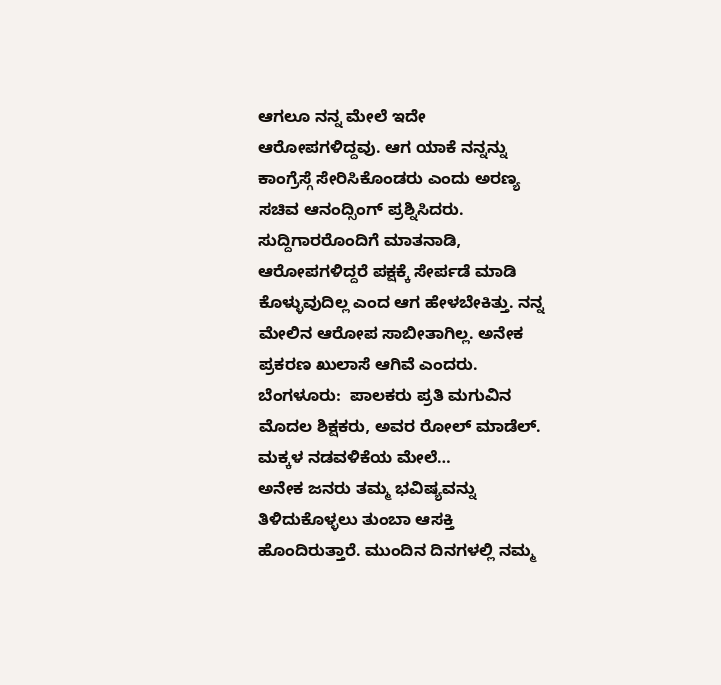ಆಗಲೂ ನನ್ನ ಮೇಲೆ ಇದೇ ಆರೋಪಗಳಿದ್ದವು. ಆಗ ಯಾಕೆ ನನ್ನನ್ನು ಕಾಂಗ್ರೆಸ್ಗೆ ಸೇರಿಸಿಕೊಂಡರು ಎಂದು ಅರಣ್ಯ ಸಚಿವ ಆನಂದ್ಸಿಂಗ್ ಪ್ರಶ್ನಿಸಿದರು. ಸುದ್ದಿಗಾರರೊಂದಿಗೆ ಮಾತನಾಡಿ, ಆರೋಪಗಳಿದ್ದರೆ ಪಕ್ಷಕ್ಕೆ ಸೇರ್ಪಡೆ ಮಾಡಿ ಕೊಳ್ಳುವುದಿಲ್ಲ ಎಂದ ಆಗ ಹೇಳಬೇಕಿತ್ತು. ನನ್ನ ಮೇಲಿನ ಆರೋಪ ಸಾಬೀತಾಗಿಲ್ಲ. ಅನೇಕ ಪ್ರಕರಣ ಖುಲಾಸೆ ಆಗಿವೆ ಎಂದರು.
ಬೆಂಗಳೂರು:  ಪಾಲಕರು ಪ್ರತಿ ಮಗುವಿನ ಮೊದಲ ಶಿಕ್ಷಕರು, ಅವರ ರೋಲ್ ಮಾಡೆಲ್. ಮಕ್ಕಳ ನಡವಳಿಕೆಯ ಮೇಲೆ…
ಅನೇಕ ಜನರು ತಮ್ಮ ಭವಿಷ್ಯವನ್ನು ತಿಳಿದುಕೊಳ್ಳಲು ತುಂಬಾ ಆಸಕ್ತಿ ಹೊಂದಿರುತ್ತಾರೆ. ಮುಂದಿನ ದಿನಗಳಲ್ಲಿ ನಮ್ಮ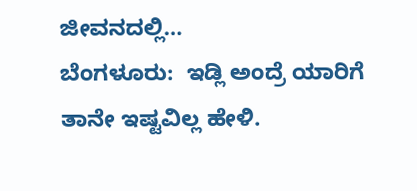ಜೀವನದಲ್ಲಿ…
ಬೆಂಗಳೂರು:  ಇಡ್ಲಿ ಅಂದ್ರೆ ಯಾರಿಗೆ ತಾನೇ ಇಷ್ಟವಿಲ್ಲ ಹೇಳಿ.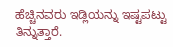ಹೆಚ್ಚಿನವರು ಇಡ್ಲಿಯನ್ನು ಇಷ್ಟಪಟ್ಟು ತಿನ್ನುತ್ತಾರೆ.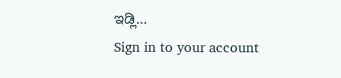ಇಡ್ಲಿ…
Sign in to your account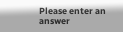Please enter an answer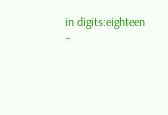in digits:eighteen −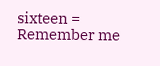sixteen =
Remember me